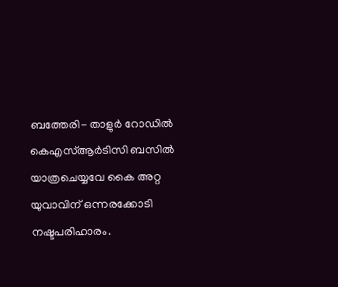ബത്തേരി- താളുർ റോഡിൽ കെഎസ്ആര്‍ടിസി ബസില്‍ യാത്രചെയ്യവേ കൈ അറ്റ യുവാവിന് ഒന്നരക്കോടി നഷ്ടപരിഹാരം.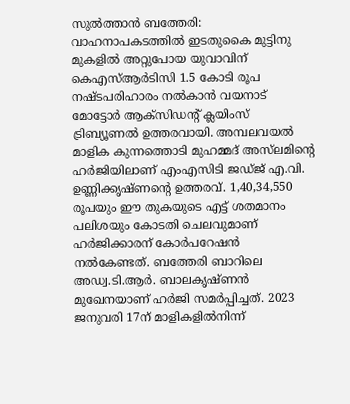സുല്‍ത്താന്‍ ബത്തേരി: വാഹനാപകടത്തില്‍ ഇടതുകൈ മുട്ടിനു മുകളില്‍ അറ്റുപോയ യുവാവിന് കെഎസ്ആര്‍ടിസി 1.5 കോടി രൂപ നഷ്ടപരിഹാരം നല്‍കാന്‍ വയനാട് മോട്ടോര്‍ ആക്‌സിഡന്റ് ക്ലയിംസ് ട്രിബ്യൂണല്‍ ഉത്തരവായി. അമ്പലവയല്‍ മാളിക കുന്നത്തൊടി മുഹമ്മദ് അസ്‌ലമിന്റെ ഹര്‍ജിയിലാണ് എംഎസിടി ജഡ്ജ് എ.വി. ഉണ്ണിക്കൃഷ്ണന്റെ ഉത്തരവ്. 1,40,34,550 രൂപയും ഈ തുകയുടെ എട്ട് ശതമാനം പലിശയും കോടതി ചെലവുമാണ് ഹര്‍ജിക്കാരന് കോര്‍പറേഷന്‍ നല്‍കേണ്ടത്. ബത്തേരി ബാറിലെ അഡ്വ.ടി.ആര്‍. ബാലകൃഷ്ണന്‍ മുഖേനയാണ് ഹര്‍ജി സമര്‍പ്പിച്ചത്. 2023 ജനുവരി 17ന് മാളികളില്‍നിന്ന്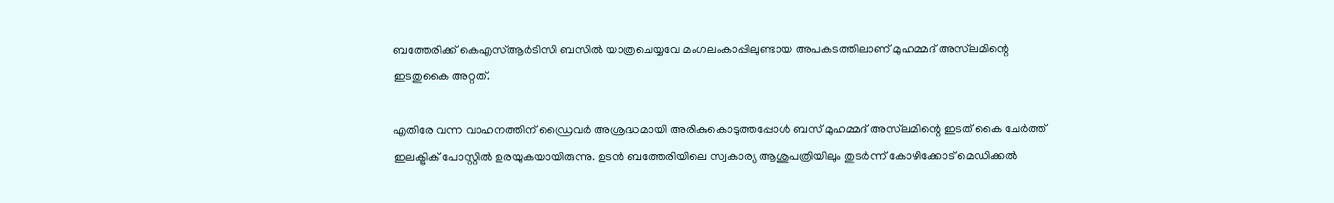ബത്തേരിക്ക് കെഎസ്ആര്‍ടിസി ബസില്‍ യാത്രചെയ്യവേ മംഗലംകാപ്പിലുണ്ടായ അപകടത്തിലാണ് മുഹമ്മദ് അസ്‌ലമിന്റെ ഇടതുകൈ അറ്റത്.

എതിരേ വന്ന വാഹനത്തിന് ഡ്രൈവര്‍ അശ്രദ്ധമായി അരികുകൊടുത്തപ്പോള്‍ ബസ് മുഹമ്മദ് അസ്‌ലമിന്റെ ഇടത് കൈ ചേര്‍ത്ത് ഇലക്ട്രിക് പോസ്റ്റില്‍ ഉരയുകയായിരുന്നു. ഉടന്‍ ബത്തേരിയിലെ സ്വകാര്യ ആശുപത്രിയിലും തുടര്‍ന്ന് കോഴിക്കോട് മെഡിക്കല്‍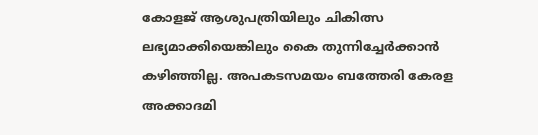കോളജ് ആശുപത്രിയിലും ചികിത്സ ലഭ്യമാക്കിയെങ്കിലും കൈ തുന്നിച്ചേര്‍ക്കാന്‍ കഴിഞ്ഞില്ല. അപകടസമയം ബത്തേരി കേരള അക്കാദമി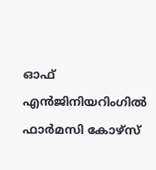ഓഫ് എന്‍ജിനിയറിംഗില്‍ ഫാര്‍മസി കോഴ്‌സ്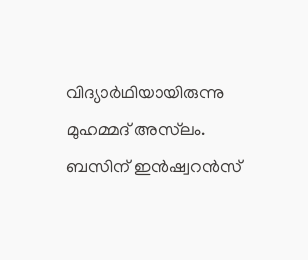വിദ്യാര്‍ഥിയായിരുന്നു മുഹമ്മദ് അസ്‌ലം. ബസിന് ഇന്‍ഷ്വറന്‍സ്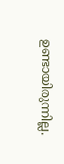ഉണ്ടായിരുന്നില്ല.